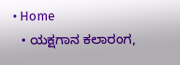• Home
  • ಯಕ್ಷಗಾನ ಕಲಾರಂಗ,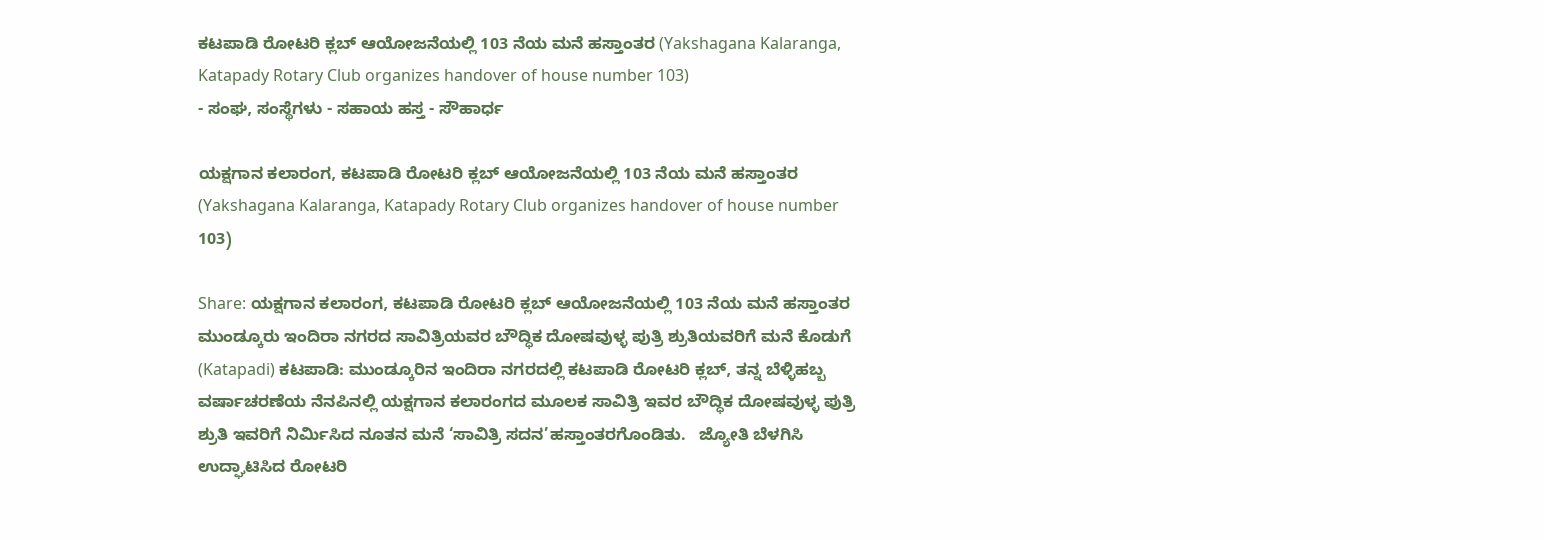ಕಟಪಾಡಿ ರೋಟರಿ ಕ್ಲಬ್ ಆಯೋಜನೆಯಲ್ಲಿ 103 ನೆಯ ಮನೆ ಹಸ್ತಾಂತರ (Yakshagana Kalaranga, Katapady Rotary Club organizes handover of house number 103)
- ಸಂಘ, ಸಂಸ್ಥೆಗಳು - ಸಹಾಯ ಹಸ್ತ - ಸೌಹಾರ್ಧ

ಯಕ್ಷಗಾನ ಕಲಾರಂಗ, ಕಟಪಾಡಿ ರೋಟರಿ ಕ್ಲಬ್ ಆಯೋಜನೆಯಲ್ಲಿ 103 ನೆಯ ಮನೆ ಹಸ್ತಾಂತರ (Yakshagana Kalaranga, Katapady Rotary Club organizes handover of house number 103)

Share: ಯಕ್ಷಗಾನ ಕಲಾರಂಗ, ಕಟಪಾಡಿ ರೋಟರಿ ಕ್ಲಬ್ ಆಯೋಜನೆಯಲ್ಲಿ 103 ನೆಯ ಮನೆ ಹಸ್ತಾಂತರ ಮುಂಡ್ಕೂರು ಇಂದಿರಾ ನಗರದ ಸಾವಿತ್ರಿಯವರ ಬೌದ್ಧಿಕ ದೋಷವುಳ್ಳ ಪುತ್ರಿ ಶ್ರುತಿಯವರಿಗೆ ಮನೆ ಕೊಡುಗೆ (Katapadi) ಕಟಪಾಡಿ: ಮುಂಡ್ಕೂರಿನ ಇಂದಿರಾ ನಗರದಲ್ಲಿ ಕಟಪಾಡಿ ರೋಟರಿ ಕ್ಲಬ್, ತನ್ನ ಬೆಳ್ಳಿಹಬ್ಬ ವರ್ಷಾಚರಣೆಯ ನೆನಪಿನಲ್ಲಿ ಯಕ್ಷಗಾನ ಕಲಾರಂಗದ ಮೂಲಕ ಸಾವಿತ್ರಿ ಇವರ ಬೌದ್ಧಿಕ ದೋಷವುಳ್ಳ ಪುತ್ರಿ ಶ್ರುತಿ ಇವರಿಗೆ ನಿರ್ಮಿಸಿದ ನೂತನ ಮನೆ ‘ಸಾವಿತ್ರಿ ಸದನ’ಹಸ್ತಾಂತರಗೊಂಡಿತು.   ಜ್ಯೋತಿ ಬೆಳಗಿಸಿ ಉದ್ಘಾಟಿಸಿದ ರೋಟರಿ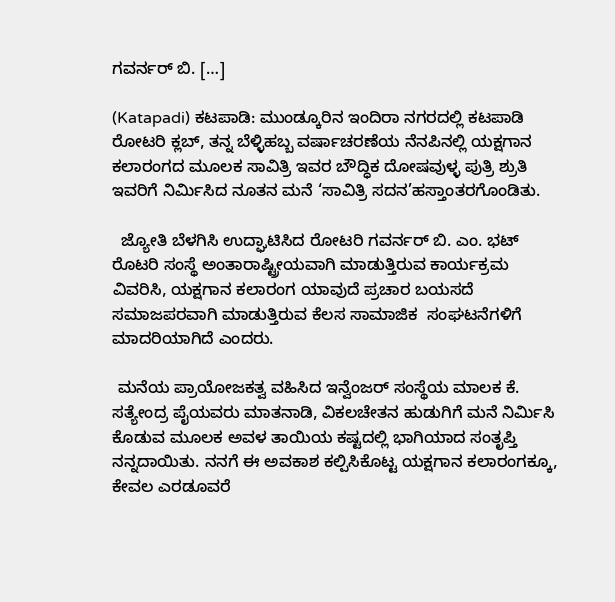ಗವರ್ನರ್ ಬಿ. […]

(Katapadi) ಕಟಪಾಡಿ: ಮುಂಡ್ಕೂರಿನ ಇಂದಿರಾ ನಗರದಲ್ಲಿ ಕಟಪಾಡಿ ರೋಟರಿ ಕ್ಲಬ್, ತನ್ನ ಬೆಳ್ಳಿಹಬ್ಬ ವರ್ಷಾಚರಣೆಯ ನೆನಪಿನಲ್ಲಿ ಯಕ್ಷಗಾನ ಕಲಾರಂಗದ ಮೂಲಕ ಸಾವಿತ್ರಿ ಇವರ ಬೌದ್ಧಿಕ ದೋಷವುಳ್ಳ ಪುತ್ರಿ ಶ್ರುತಿ ಇವರಿಗೆ ನಿರ್ಮಿಸಿದ ನೂತನ ಮನೆ ‘ಸಾವಿತ್ರಿ ಸದನ’ಹಸ್ತಾಂತರಗೊಂಡಿತು.

  ಜ್ಯೋತಿ ಬೆಳಗಿಸಿ ಉದ್ಘಾಟಿಸಿದ ರೋಟರಿ ಗವರ್ನರ್ ಬಿ. ಎಂ. ಭಟ್ ರೊಟರಿ ಸಂಸ್ಥೆ ಅಂತಾರಾಷ್ಟ್ರೀಯವಾಗಿ ಮಾಡುತ್ತಿರುವ ಕಾರ್ಯಕ್ರಮ ವಿವರಿಸಿ, ಯಕ್ಷಗಾನ ಕಲಾರಂಗ ಯಾವುದೆ ಪ್ರಚಾರ ಬಯಸದೆ ಸಮಾಜಪರವಾಗಿ ಮಾಡುತ್ತಿರುವ ಕೆಲಸ ಸಾಮಾಜಿಕ  ಸಂಘಟನೆಗಳಿಗೆ ಮಾದರಿಯಾಗಿದೆ ಎಂದರು.

 ಮನೆಯ ಪ್ರಾಯೋಜಕತ್ವ ವಹಿಸಿದ ಇನ್ವೆಂಜರ್ ಸಂಸ್ಥೆಯ ಮಾಲಕ ಕೆ. ಸತ್ಯೇಂದ್ರ ಪೈಯವರು ಮಾತನಾಡಿ, ವಿಕಲಚೇತನ ಹುಡುಗಿಗೆ ಮನೆ ನಿರ್ಮಿಸಿ ಕೊಡುವ ಮೂಲಕ ಅವಳ ತಾಯಿಯ ಕಷ್ಟದಲ್ಲಿ ಭಾಗಿಯಾದ ಸಂತೃಪ್ತಿ ನನ್ನದಾಯಿತು. ನನಗೆ ಈ ಅವಕಾಶ ಕಲ್ಪಿಸಿಕೊಟ್ಟ ಯಕ್ಷಗಾನ ಕಲಾರಂಗಕ್ಕೂ, ಕೇವಲ ಎರಡೂವರೆ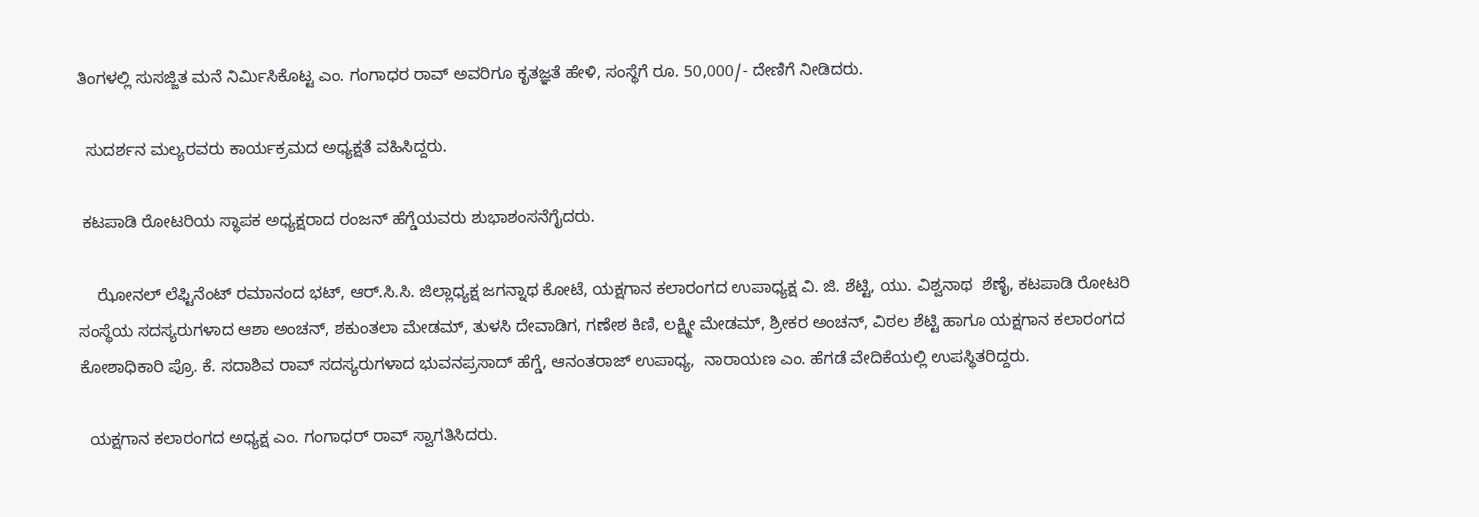ತಿಂಗಳಲ್ಲಿ ಸುಸಜ್ಜಿತ ಮನೆ ನಿರ್ಮಿಸಿಕೊಟ್ಟ ಎಂ. ಗಂಗಾಧರ ರಾವ್ ಅವರಿಗೂ ಕೃತಜ್ಞತೆ ಹೇಳಿ, ಸಂಸ್ಥೆಗೆ ರೂ. 50,000/- ದೇಣಿಗೆ ನೀಡಿದರು.

  ಸುದರ್ಶನ ಮಲ್ಯರವರು ಕಾರ್ಯಕ್ರಮದ ಅಧ್ಯಕ್ಷತೆ ವಹಿಸಿದ್ದರು.

 ಕಟಪಾಡಿ ರೋಟರಿಯ ಸ್ಥಾಪಕ ಅಧ್ಯಕ್ಷರಾದ ರಂಜನ್ ಹೆಗ್ಡೆಯವರು ಶುಭಾಶಂಸನೆಗೈದರು.

    ಝೋನಲ್ ಲೆಫ್ಟಿನೆಂಟ್ ರಮಾನಂದ ಭಟ್, ಆರ್.ಸಿ.ಸಿ. ಜಿಲ್ಲಾಧ್ಯಕ್ಷ ಜಗನ್ನಾಥ ಕೋಟೆ, ಯಕ್ಷಗಾನ ಕಲಾರಂಗದ ಉಪಾಧ್ಯಕ್ಷ ವಿ. ಜಿ. ಶೆಟ್ಟಿ, ಯು. ವಿಶ್ವನಾಥ  ಶೆಣೈ, ಕಟಪಾಡಿ ರೋಟರಿ ಸಂಸ್ಥೆಯ ಸದಸ್ಯರುಗಳಾದ ಆಶಾ ಅಂಚನ್, ಶಕುಂತಲಾ ಮೇಡಮ್, ತುಳಸಿ ದೇವಾಡಿಗ, ಗಣೇಶ ಕಿಣಿ, ಲಕ್ಷ್ಮೀ ಮೇಡಮ್, ಶ್ರೀಕರ ಅಂಚನ್, ವಿಠಲ ಶೆಟ್ಟಿ ಹಾಗೂ ಯಕ್ಷಗಾನ ಕಲಾರಂಗದ ಕೋಶಾಧಿಕಾರಿ ಪ್ರೊ. ಕೆ. ಸದಾಶಿವ ರಾವ್ ಸದಸ್ಯರುಗಳಾದ ಭುವನಪ್ರಸಾದ್ ಹೆಗ್ಡೆ, ಆನಂತರಾಜ್ ಉಪಾಧ್ಯ,  ನಾರಾಯಣ ಎಂ. ಹೆಗಡೆ ವೇದಿಕೆಯಲ್ಲಿ ಉಪಸ್ಥಿತರಿದ್ದರು.

  ಯಕ್ಷಗಾನ ಕಲಾರಂಗದ ಅಧ್ಯಕ್ಷ ಎಂ. ಗಂಗಾಧರ್ ರಾವ್ ಸ್ವಾಗತಿಸಿದರು.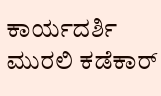ಕಾರ್ಯದರ್ಶಿ ಮುರಲಿ ಕಡೆಕಾರ್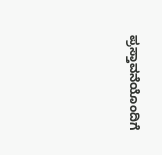ಪ್ರಸ್ತಾವನೆಯೊಂದಿಗೆ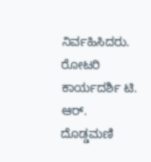ನಿರ್ವಹಿಸಿದರು. ರೋಟರಿ ಕಾರ್ಯದರ್ಶಿ ಟಿ. ಆರ್. ದೊಡ್ಡಮಣಿ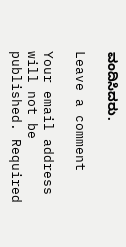ವಂದಿಸಿದರು.

Leave a comment

Your email address will not be published. Required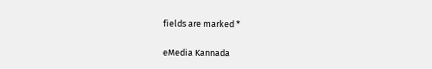fields are marked *

eMedia Kannada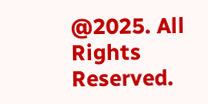@2025. All Rights Reserved.